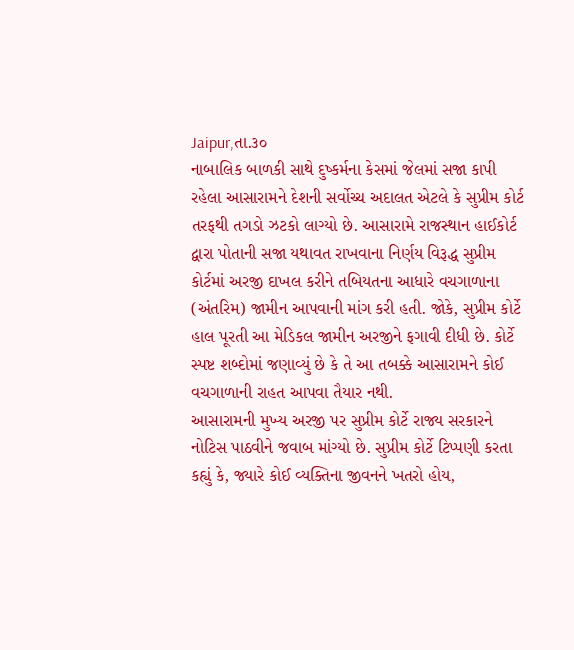Jaipur,તા.૩૦
નાબાલિક બાળકી સાથે દુષ્કર્મના કેસમાં જેલમાં સજા કાપી રહેલા આસારામને દેશની સર્વોચ્ચ અદાલત એટલે કે સુપ્રીમ કોર્ટ તરફથી તગડો ઝટકો લાગ્યો છે. આસારામે રાજસ્થાન હાઈકોર્ટ દ્વારા પોતાની સજા યથાવત રાખવાના નિર્ણય વિરૂદ્ધ સુપ્રીમ કોર્ટમાં અરજી દાખલ કરીને તબિયતના આધારે વચગાળાના (અંતરિમ) જામીન આપવાની માંગ કરી હતી. જોકે, સુપ્રીમ કોર્ટે હાલ પૂરતી આ મેડિકલ જામીન અરજીને ફગાવી દીધી છે. કોર્ટે સ્પષ્ટ શબ્દોમાં જણાવ્યું છે કે તે આ તબક્કે આસારામને કોઈ વચગાળાની રાહત આપવા તૈયાર નથી.
આસારામની મુખ્ય અરજી પર સુપ્રીમ કોર્ટે રાજ્ય સરકારને નોટિસ પાઠવીને જવાબ માંગ્યો છે. સુપ્રીમ કોર્ટે ટિપ્પણી કરતા કહ્યું કે, જ્યારે કોઈ વ્યક્તિના જીવનને ખતરો હોય,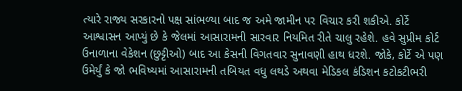ત્યારે રાજ્ય સરકારનો પક્ષ સાંભળ્યા બાદ જ અમે જામીન પર વિચાર કરી શકીએ. કોર્ટે આશ્વાસન આપ્યું છે કે જેલમાં આસારામની સારવાર નિયમિત રીતે ચાલુ રહેશે. હવે સુપ્રીમ કોર્ટ ઉનાળાના વેકેશન (છુટ્ટીઓ) બાદ આ કેસની વિગતવાર સુનાવણી હાથ ધરશે. જોકે, કોર્ટે એ પણ ઉમેર્યું કે જો ભવિષ્યમાં આસારામની તબિયત વધુ લથડે અથવા મેડિકલ કંડિશન કટોકટીભરી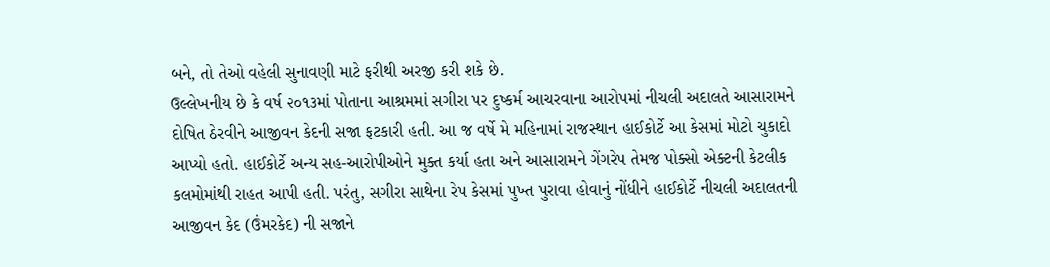બને, તો તેઓ વહેલી સુનાવણી માટે ફરીથી અરજી કરી શકે છે.
ઉલ્લેખનીય છે કે વર્ષ ૨૦૧૩માં પોતાના આશ્રમમાં સગીરા પર દુષ્કર્મ આચરવાના આરોપમાં નીચલી અદાલતે આસારામને દોષિત ઠેરવીને આજીવન કેદની સજા ફટકારી હતી. આ જ વર્ષે મે મહિનામાં રાજસ્થાન હાઈકોર્ટે આ કેસમાં મોટો ચુકાદો આપ્યો હતો. હાઈકોર્ટે અન્ય સહ-આરોપીઓને મુક્ત કર્યા હતા અને આસારામને ગેંગરેપ તેમજ પોક્સો એક્ટની કેટલીક કલમોમાંથી રાહત આપી હતી. પરંતુ, સગીરા સાથેના રેપ કેસમાં પુખ્ત પુરાવા હોવાનું નોંધીને હાઈકોર્ટે નીચલી અદાલતની આજીવન કેદ (ઉંમરકેદ) ની સજાને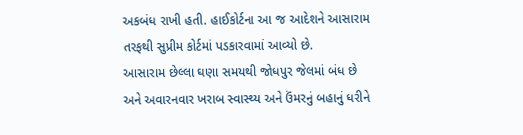અકબંધ રાખી હતી. હાઈકોર્ટના આ જ આદેશને આસારામ તરફથી સુપ્રીમ કોર્ટમાં પડકારવામાં આવ્યો છે.
આસારામ છેલ્લા ઘણા સમયથી જોધપુર જેલમાં બંધ છે અને અવારનવાર ખરાબ સ્વાસ્થ્ય અને ઉંમરનું બહાનું ધરીને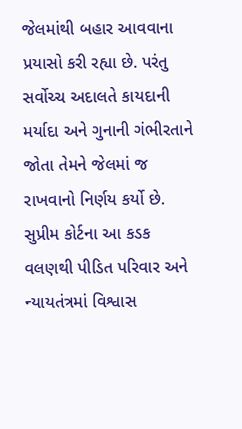જેલમાંથી બહાર આવવાના પ્રયાસો કરી રહ્યા છે. પરંતુ સર્વોચ્ચ અદાલતે કાયદાની મર્યાદા અને ગુનાની ગંભીરતાને જોતા તેમને જેલમાં જ રાખવાનો નિર્ણય કર્યો છે.
સુપ્રીમ કોર્ટના આ કડક વલણથી પીડિત પરિવાર અને ન્યાયતંત્રમાં વિશ્વાસ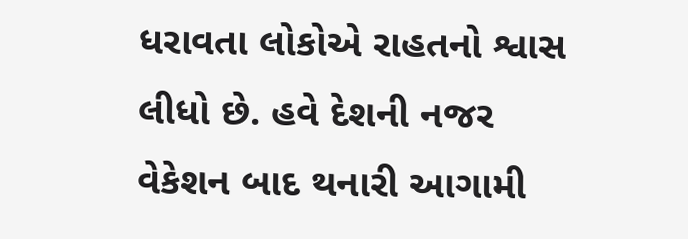ધરાવતા લોકોએ રાહતનો શ્વાસ લીધો છે. હવે દેશની નજર વેકેશન બાદ થનારી આગામી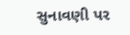સુનાવણી પર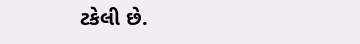ટકેલી છે.